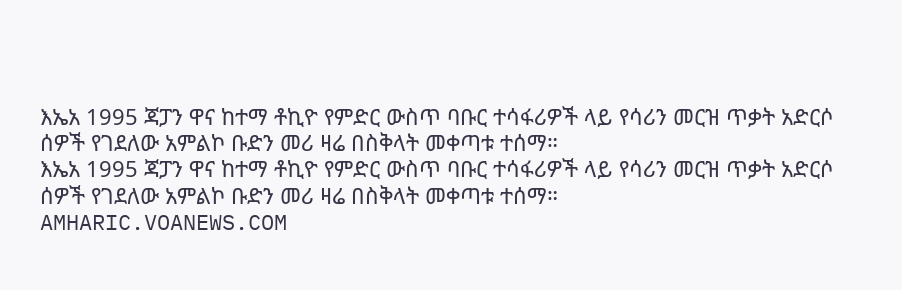እኤአ 1995 ጃፓን ዋና ከተማ ቶኪዮ የምድር ውስጥ ባቡር ተሳፋሪዎች ላይ የሳሪን መርዝ ጥቃት አድርሶ ሰዎች የገደለው አምልኮ ቡድን መሪ ዛሬ በስቅላት መቀጣቱ ተሰማ።
እኤአ 1995 ጃፓን ዋና ከተማ ቶኪዮ የምድር ውስጥ ባቡር ተሳፋሪዎች ላይ የሳሪን መርዝ ጥቃት አድርሶ ሰዎች የገደለው አምልኮ ቡድን መሪ ዛሬ በስቅላት መቀጣቱ ተሰማ።
AMHARIC.VOANEWS.COM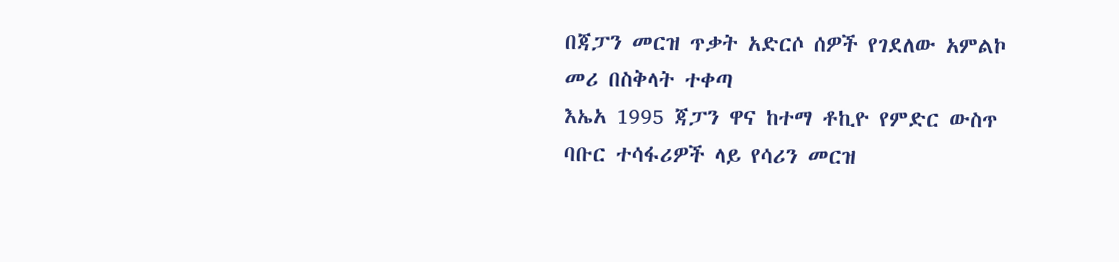በጃፓን መርዝ ጥቃት አድርሶ ሰዎች የገደለው አምልኮ መሪ በስቅላት ተቀጣ
እኤአ 1995 ጃፓን ዋና ከተማ ቶኪዮ የምድር ውስጥ ባቡር ተሳፋሪዎች ላይ የሳሪን መርዝ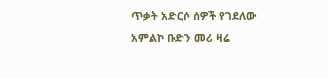ጥቃት አድርሶ ሰዎች የገደለው አምልኮ ቡድን መሪ ዛሬ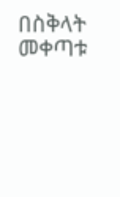በስቅላት መቀጣቱ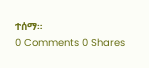ተሰማ።
0 Comments 0 Shares